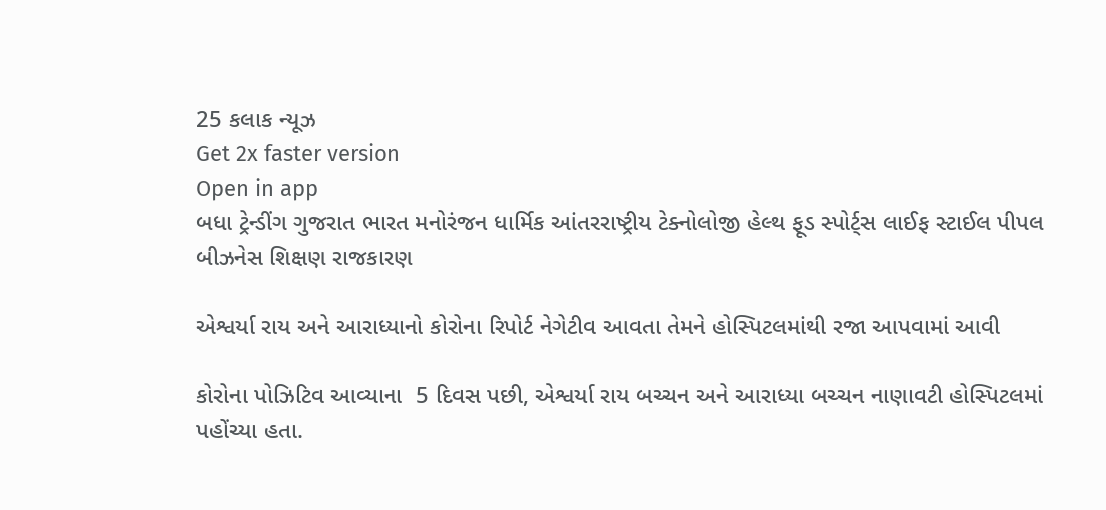25 કલાક ન્યૂઝ
Get 2x faster version
Open in app
બધા ટ્રેન્ડીંગ ગુજરાત ભારત મનોરંજન ધાર્મિક આંતરરાષ્ટ્રીય ટેક્નોલોજી હેલ્થ ફૂડ સ્પોર્ટ્સ લાઈફ સ્ટાઈલ પીપલ બીઝનેસ શિક્ષણ રાજકારણ

એશ્વર્યા રાય અને આરાધ્યાનો કોરોના રિપોર્ટ નેગેટીવ આવતા તેમને હોસ્પિટલમાંથી રજા આપવામાં આવી

કોરોના પોઝિટિવ આવ્યાના  5 દિવસ પછી, એશ્વર્યા રાય બચ્ચન અને આરાધ્યા બચ્ચન નાણાવટી હોસ્પિટલમાં પહોંચ્યા હતા.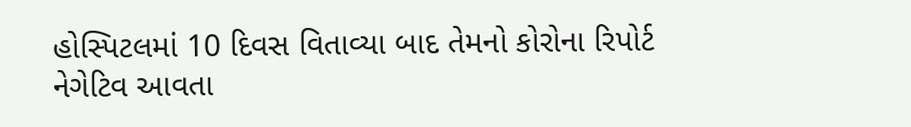હોસ્પિટલમાં 10 દિવસ વિતાવ્યા બાદ તેમનો કોરોના રિપોર્ટ નેગેટિવ આવતા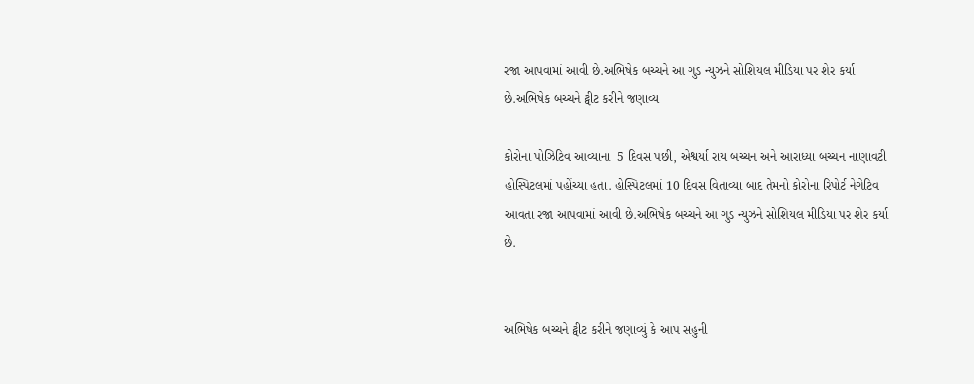રજા આપવામાં આવી છે.અભિષેક બચ્ચને આ ગુડ ન્યુઝને સોશિયલ મીડિયા પર શેર કર્યા છે.અભિષેક બચ્ચને ટ્વીટ કરીને જણાવ્ય

કોરોના પોઝિટિવ આવ્યાના  5 દિવસ પછી, એશ્વર્યા રાય બચ્ચન અને આરાધ્યા બચ્ચન નાણાવટી હોસ્પિટલમાં પહોંચ્યા હતા. હોસ્પિટલમાં 10 દિવસ વિતાવ્યા બાદ તેમનો કોરોના રિપોર્ટ નેગેટિવ આવતા રજા આપવામાં આવી છે.અભિષેક બચ્ચને આ ગુડ ન્યુઝને સોશિયલ મીડિયા પર શેર કર્યા છે.


અભિષેક બચ્ચને ટ્વીટ કરીને જણાવ્યું કે આપ સહુની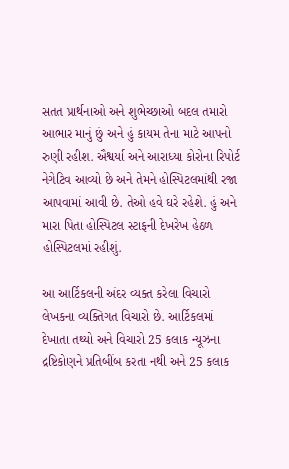સતત પ્રાર્થનાઓ અને શુભેચ્છાઓ બદલ તમારો આભાર માનું છું અને હું કાયમ તેના માટે આપનો રુણી રહીશ. ઐશ્વર્યા અને આરાધ્યા કોરોના રિપોર્ટ નેગેટિવ આવ્યો છે અને તેમને હોસ્પિટલમાંથી રજા આપવામાં આવી છે. તેઓ હવે ઘરે રહેશે. હું અને મારા પિતા હોસ્પિટલ સ્ટાફની દેખરેખ હેઠળ હોસ્પિટલમાં રહીશું.

આ આર્ટિકલની અંદર વ્યક્ત કરેલા વિચારો લેખકના વ્યક્તિગત વિચારો છે. આર્ટિકલમાં દેખાતા તથ્યો અને વિચારો 25 કલાક ન્યૂઝના દ્રષ્ટિકોણને પ્રતિબીંબ કરતા નથી અને 25 કલાક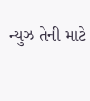ન્યુઝ તેની માટે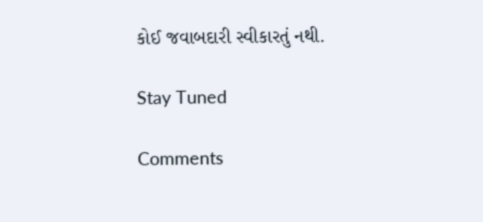કોઈ જવાબદારી સ્વીકારતું નથી.

Stay Tuned

Comments